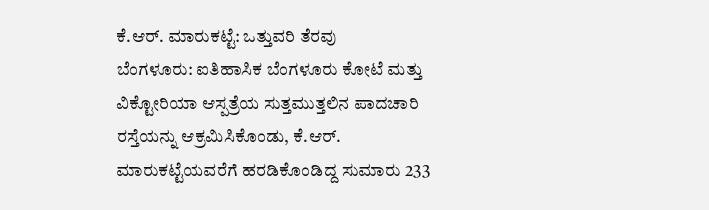ಕೆ.ಆರ್. ಮಾರುಕಟ್ಟೆ: ಒತ್ತುವರಿ ತೆರವು
ಬೆಂಗಳೂರು: ಐತಿಹಾಸಿಕ ಬೆಂಗಳೂರು ಕೋಟೆ ಮತ್ತು ವಿಕ್ಟೋರಿಯಾ ಆಸ್ಪತ್ರೆಯ ಸುತ್ತಮುತ್ತಲಿನ ಪಾದಚಾರಿ ರಸ್ತೆಯನ್ನು ಆಕ್ರಮಿಸಿಕೊಂಡು, ಕೆ.ಆರ್. ಮಾರುಕಟ್ಟೆಯವರೆಗೆ ಹರಡಿಕೊಂಡಿದ್ದ ಸುಮಾರು 233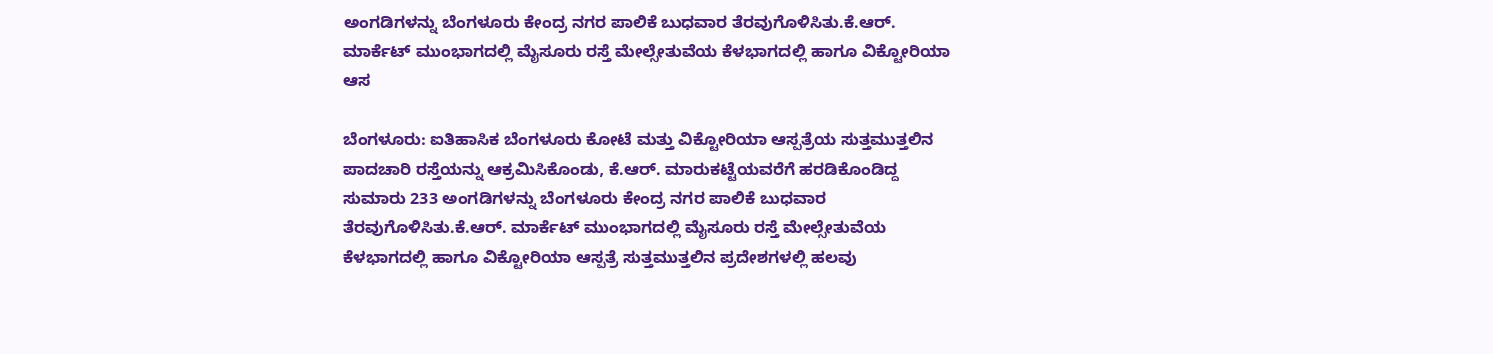ಅಂಗಡಿಗಳನ್ನು ಬೆಂಗಳೂರು ಕೇಂದ್ರ ನಗರ ಪಾಲಿಕೆ ಬುಧವಾರ ತೆರವುಗೊಳಿಸಿತು.ಕೆ.ಆರ್. ಮಾರ್ಕೆಟ್ ಮುಂಭಾಗದಲ್ಲಿ ಮೈಸೂರು ರಸ್ತೆ ಮೇಲ್ಸೇತುವೆಯ ಕೆಳಭಾಗದಲ್ಲಿ ಹಾಗೂ ವಿಕ್ಟೋರಿಯಾ ಆಸ

ಬೆಂಗಳೂರು: ಐತಿಹಾಸಿಕ ಬೆಂಗಳೂರು ಕೋಟೆ ಮತ್ತು ವಿಕ್ಟೋರಿಯಾ ಆಸ್ಪತ್ರೆಯ ಸುತ್ತಮುತ್ತಲಿನ ಪಾದಚಾರಿ ರಸ್ತೆಯನ್ನು ಆಕ್ರಮಿಸಿಕೊಂಡು, ಕೆ.ಆರ್. ಮಾರುಕಟ್ಟೆಯವರೆಗೆ ಹರಡಿಕೊಂಡಿದ್ದ ಸುಮಾರು 233 ಅಂಗಡಿಗಳನ್ನು ಬೆಂಗಳೂರು ಕೇಂದ್ರ ನಗರ ಪಾಲಿಕೆ ಬುಧವಾರ ತೆರವುಗೊಳಿಸಿತು.ಕೆ.ಆರ್. ಮಾರ್ಕೆಟ್ ಮುಂಭಾಗದಲ್ಲಿ ಮೈಸೂರು ರಸ್ತೆ ಮೇಲ್ಸೇತುವೆಯ ಕೆಳಭಾಗದಲ್ಲಿ ಹಾಗೂ ವಿಕ್ಟೋರಿಯಾ ಆಸ್ಪತ್ರೆ ಸುತ್ತಮುತ್ತಲಿನ ಪ್ರದೇಶಗಳಲ್ಲಿ ಹಲವು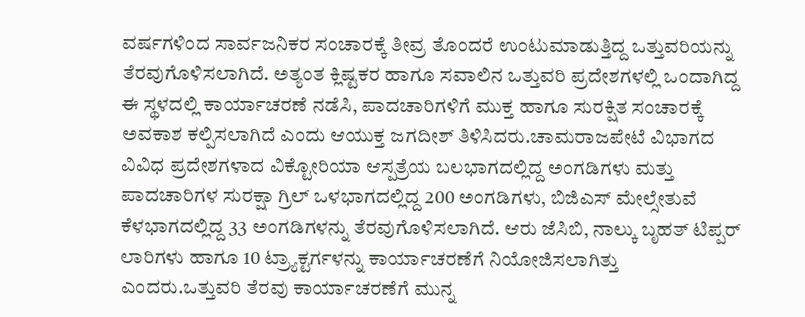ವರ್ಷಗಳಿಂದ ಸಾರ್ವಜನಿಕರ ಸಂಚಾರಕ್ಕೆ ತೀವ್ರ ತೊಂದರೆ ಉಂಟುಮಾಡುತ್ತಿದ್ದ ಒತ್ತುವರಿಯನ್ನು ತೆರವುಗೊಳಿಸಲಾಗಿದೆ. ಅತ್ಯಂತ ಕ್ಲಿಷ್ಟಕರ ಹಾಗೂ ಸವಾಲಿನ ಒತ್ತುವರಿ ಪ್ರದೇಶಗಳಲ್ಲಿ ಒಂದಾಗಿದ್ದ ಈ ಸ್ಥಳದಲ್ಲಿ ಕಾರ್ಯಾಚರಣೆ ನಡೆಸಿ, ಪಾದಚಾರಿಗಳಿಗೆ ಮುಕ್ತ ಹಾಗೂ ಸುರಕ್ಷಿತ ಸಂಚಾರಕ್ಕೆ ಅವಕಾಶ ಕಲ್ಪಿಸಲಾಗಿದೆ ಎಂದು ಆಯುಕ್ತ ಜಗದೀಶ್ ತಿಳಿಸಿದರು.ಚಾಮರಾಜಪೇಟೆ ವಿಭಾಗದ ವಿವಿಧ ಪ್ರದೇಶಗಳಾದ ವಿಕ್ಟೋರಿಯಾ ಆಸ್ಪತ್ರೆಯ ಬಲಭಾಗದಲ್ಲಿದ್ದ ಅಂಗಡಿಗಳು ಮತ್ತು ಪಾದಚಾರಿಗಳ ಸುರಕ್ಷಾ ಗ್ರಿಲ್ ಒಳಭಾಗದಲ್ಲಿದ್ದ 200 ಅಂಗಡಿಗಳು, ಬಿಜಿಎಸ್ ಮೇಲ್ಸೇತುವೆ ಕೆಳಭಾಗದಲ್ಲಿದ್ದ 33 ಅಂಗಡಿಗಳನ್ನು ತೆರವುಗೊಳಿಸಲಾಗಿದೆ. ಆರು ಜೆಸಿಬಿ, ನಾಲ್ಕು ಬೃಹತ್ ಟಿಪ್ಪರ್ ಲಾರಿಗಳು ಹಾಗೂ 10 ಟ್ರ್ಯಾಕ್ಟರ್ಗಳನ್ನು ಕಾರ್ಯಾಚರಣೆಗೆ ನಿಯೋಜಿಸಲಾಗಿತ್ತು ಎಂದರು.ಒತ್ತುವರಿ ತೆರವು ಕಾರ್ಯಾಚರಣೆಗೆ ಮುನ್ನ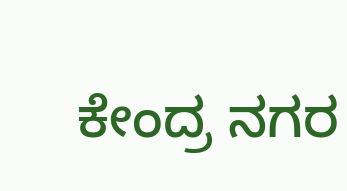ಕೇಂದ್ರ ನಗರ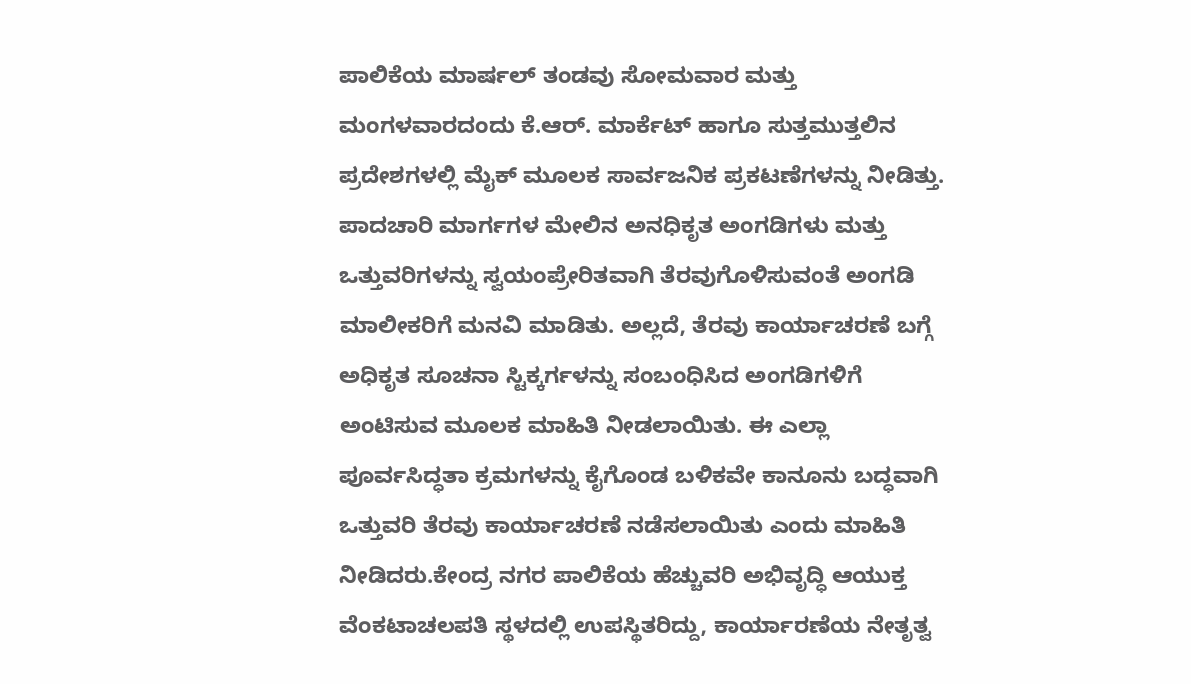ಪಾಲಿಕೆಯ ಮಾರ್ಷಲ್ ತಂಡವು ಸೋಮವಾರ ಮತ್ತು ಮಂಗಳವಾರದಂದು ಕೆ.ಆರ್. ಮಾರ್ಕೆಟ್ ಹಾಗೂ ಸುತ್ತಮುತ್ತಲಿನ ಪ್ರದೇಶಗಳಲ್ಲಿ ಮೈಕ್ ಮೂಲಕ ಸಾರ್ವಜನಿಕ ಪ್ರಕಟಣೆಗಳನ್ನು ನೀಡಿತ್ತು. ಪಾದಚಾರಿ ಮಾರ್ಗಗಳ ಮೇಲಿನ ಅನಧಿಕೃತ ಅಂಗಡಿಗಳು ಮತ್ತು ಒತ್ತುವರಿಗಳನ್ನು ಸ್ವಯಂಪ್ರೇರಿತವಾಗಿ ತೆರವುಗೊಳಿಸುವಂತೆ ಅಂಗಡಿ ಮಾಲೀಕರಿಗೆ ಮನವಿ ಮಾಡಿತು. ಅಲ್ಲದೆ, ತೆರವು ಕಾರ್ಯಾಚರಣೆ ಬಗ್ಗೆ ಅಧಿಕೃತ ಸೂಚನಾ ಸ್ಟಿಕ್ಕರ್ಗಳನ್ನು ಸಂಬಂಧಿಸಿದ ಅಂಗಡಿಗಳಿಗೆ ಅಂಟಿಸುವ ಮೂಲಕ ಮಾಹಿತಿ ನೀಡಲಾಯಿತು. ಈ ಎಲ್ಲಾ ಪೂರ್ವಸಿದ್ಧತಾ ಕ್ರಮಗಳನ್ನು ಕೈಗೊಂಡ ಬಳಿಕವೇ ಕಾನೂನು ಬದ್ಧವಾಗಿ ಒತ್ತುವರಿ ತೆರವು ಕಾರ್ಯಾಚರಣೆ ನಡೆಸಲಾಯಿತು ಎಂದು ಮಾಹಿತಿ ನೀಡಿದರು.ಕೇಂದ್ರ ನಗರ ಪಾಲಿಕೆಯ ಹೆಚ್ಚುವರಿ ಅಭಿವೃದ್ಧಿ ಆಯುಕ್ತ ವೆಂಕಟಾಚಲಪತಿ ಸ್ಥಳದಲ್ಲಿ ಉಪಸ್ಥಿತರಿದ್ದು, ಕಾರ್ಯಾರಣೆಯ ನೇತೃತ್ವ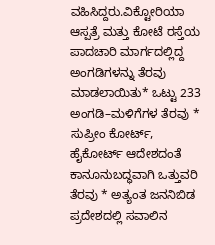ವಹಿಸಿದ್ದರು.ವಿಕ್ಟೋರಿಯಾ ಆಸ್ಪತ್ರೆ ಮತ್ತು ಕೋಟೆ ರಸ್ತೆಯ ಪಾದಚಾರಿ ಮಾರ್ಗದಲ್ಲಿದ್ದ ಅಂಗಡಿಗಳನ್ನು ತೆರವು ಮಾಡಲಾಯಿತು* ಒಟ್ಟು 233 ಅಂಗಡಿ–ಮಳಿಗೆಗಳ ತೆರವು * ಸುಪ್ರೀಂ ಕೋರ್ಟ್, ಹೈಕೋರ್ಟ್ ಆದೇಶದಂತೆ ಕಾನೂನುಬದ್ಧವಾಗಿ ಒತ್ತುವರಿ ತೆರವು * ಅತ್ಯಂತ ಜನನಿಬಿಡ ಪ್ರದೇಶದಲ್ಲಿ ಸವಾಲಿನ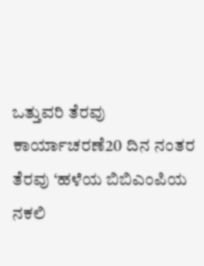ಒತ್ತುವರಿ ತೆರವು ಕಾರ್ಯಾಚರಣೆ20 ದಿನ ನಂತರ ತೆರವು ‘ಹಳೆಯ ಬಿಬಿಎಂಪಿಯ ನಕಲಿ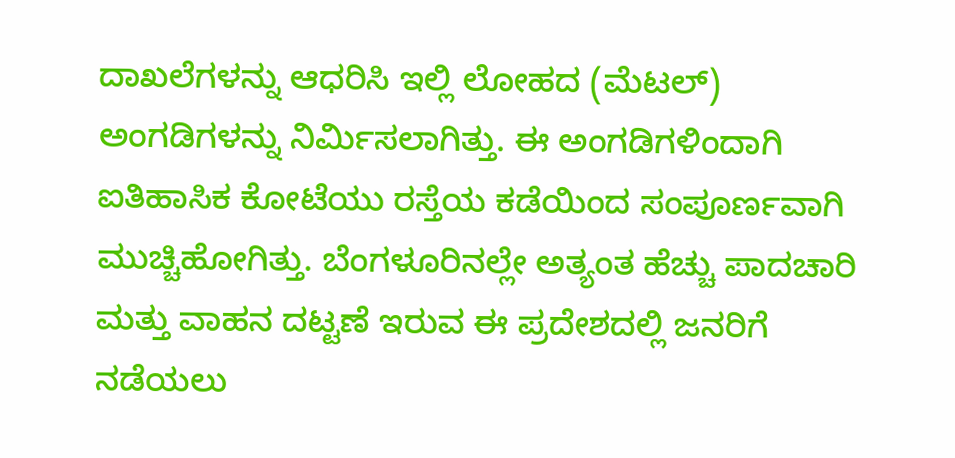ದಾಖಲೆಗಳನ್ನು ಆಧರಿಸಿ ಇಲ್ಲಿ ಲೋಹದ (ಮೆಟಲ್) ಅಂಗಡಿಗಳನ್ನು ನಿರ್ಮಿಸಲಾಗಿತ್ತು. ಈ ಅಂಗಡಿಗಳಿಂದಾಗಿ ಐತಿಹಾಸಿಕ ಕೋಟೆಯು ರಸ್ತೆಯ ಕಡೆಯಿಂದ ಸಂಪೂರ್ಣವಾಗಿ ಮುಚ್ಚಿಹೋಗಿತ್ತು. ಬೆಂಗಳೂರಿನಲ್ಲೇ ಅತ್ಯಂತ ಹೆಚ್ಚು ಪಾದಚಾರಿ ಮತ್ತು ವಾಹನ ದಟ್ಟಣೆ ಇರುವ ಈ ಪ್ರದೇಶದಲ್ಲಿ ಜನರಿಗೆ ನಡೆಯಲು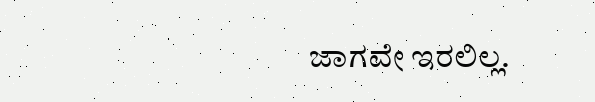ಜಾಗವೇ ಇರಲಿಲ್ಲ.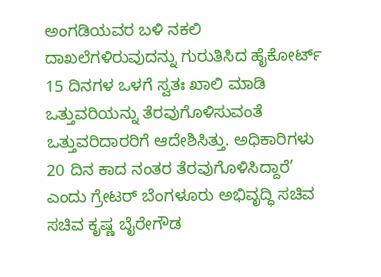ಅಂಗಡಿಯವರ ಬಳಿ ನಕಲಿ ದಾಖಲೆಗಳಿರುವುದನ್ನು ಗುರುತಿಸಿದ ಹೈಕೋರ್ಟ್ 15 ದಿನಗಳ ಒಳಗೆ ಸ್ವತಃ ಖಾಲಿ ಮಾಡಿ ಒತ್ತುವರಿಯನ್ನು ತೆರವುಗೊಳಿಸುವಂತೆ ಒತ್ತುವರಿದಾರರಿಗೆ ಆದೇಶಿಸಿತ್ತು. ಅಧಿಕಾರಿಗಳು 20 ದಿನ ಕಾದ ನಂತರ ತೆರವುಗೊಳಿಸಿದ್ದಾರೆ’ ಎಂದು ಗ್ರೇಟರ್ ಬೆಂಗಳೂರು ಅಭಿವೃದ್ಧಿ ಸಚಿವ ಸಚಿವ ಕೃಷ್ಣ ಬೈರೇಗೌಡ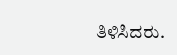ತಿಳಿಸಿದರು.